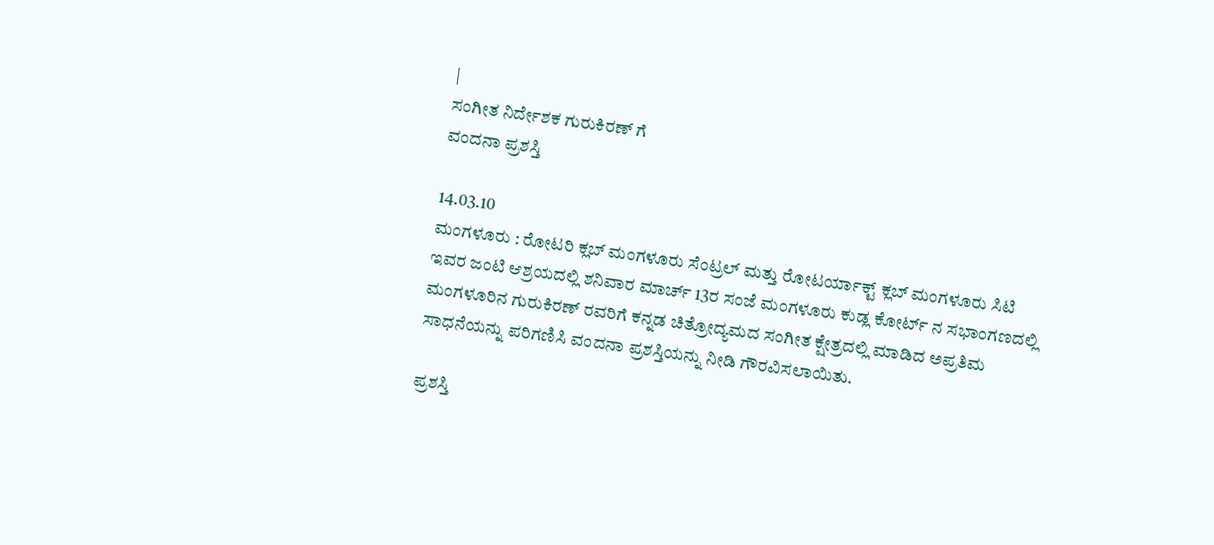|
ಸಂಗೀತ ನಿರ್ದೇಶಕ ಗುರುಕಿರಣ್ ಗೆ
ವಂದನಾ ಪ್ರಶಸ್ತಿ

14.03.10
ಮಂಗಳೂರು : ರೋಟರಿ ಕ್ಲಬ್ ಮಂಗಳೂರು ಸೆಂಟ್ರಲ್ ಮತ್ತು ರೋಟರ್ಯಾಕ್ಟ್ ಕ್ಲಬ್ ಮಂಗಳೂರು ಸಿಟಿ
ಇವರ ಜಂಟಿ ಆಶ್ರಯದಲ್ಲಿ ಶನಿವಾರ ಮಾರ್ಚ್ 13ರ ಸಂಜೆ ಮಂಗಳೂರು ಕುಡ್ಲ ಕೋರ್ಟ್ ನ ಸಭಾಂಗಣದಲ್ಲಿ
ಮಂಗಳೂರಿನ ಗುರುಕಿರಣ್ ರವರಿಗೆ ಕನ್ನಡ ಚಿತ್ರೋದ್ಯಮದ ಸಂಗೀತ ಕ್ಷೇತ್ರದಲ್ಲಿ ಮಾಡಿದ ಅಪ್ರತಿಮ
ಸಾಧನೆಯನ್ನು ಪರಿಗಣಿಸಿ ವಂದನಾ ಪ್ರಶಸ್ತಿಯನ್ನು ನೀಡಿ ಗೌರವಿಸಲಾಯಿತು.

ಪ್ರಶಸ್ತಿ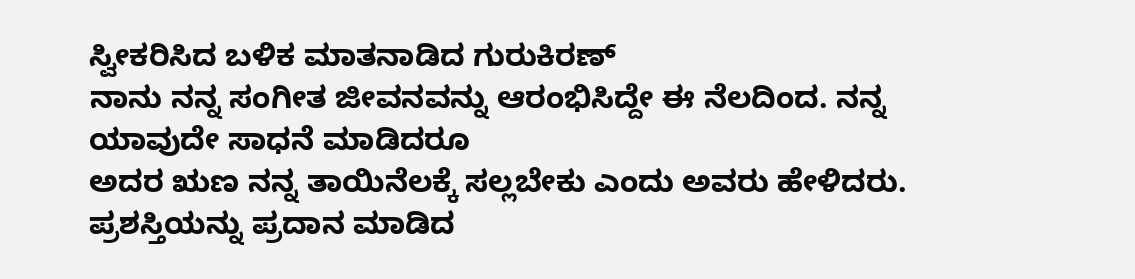ಸ್ವೀಕರಿಸಿದ ಬಳಿಕ ಮಾತನಾಡಿದ ಗುರುಕಿರಣ್
ನಾನು ನನ್ನ ಸಂಗೀತ ಜೀವನವನ್ನು ಆರಂಭಿಸಿದ್ದೇ ಈ ನೆಲದಿಂದ. ನನ್ನ ಯಾವುದೇ ಸಾಧನೆ ಮಾಡಿದರೂ
ಅದರ ಋಣ ನನ್ನ ತಾಯಿನೆಲಕ್ಕೆ ಸಲ್ಲಬೇಕು ಎಂದು ಅವರು ಹೇಳಿದರು.
ಪ್ರಶಸ್ತಿಯನ್ನು ಪ್ರದಾನ ಮಾಡಿದ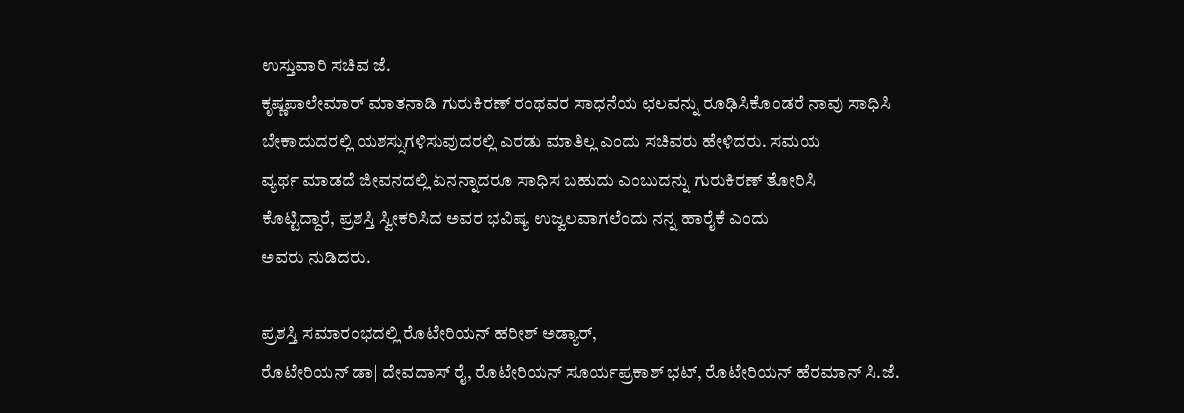ಉಸ್ತುವಾರಿ ಸಚಿವ ಜೆ.
ಕೃಷ್ಣಪಾಲೇಮಾರ್ ಮಾತನಾಡಿ ಗುರುಕಿರಣ್ ರಂಥವರ ಸಾಧನೆಯ ಛಲವನ್ನು ರೂಢಿಸಿಕೊಂಡರೆ ನಾವು ಸಾಧಿಸಿ
ಬೇಕಾದುದರಲ್ಲಿ ಯಶಸ್ಸುಗಳಿಸುವುದರಲ್ಲಿ ಎರಡು ಮಾತಿಲ್ಲ ಎಂದು ಸಚಿವರು ಹೇಳಿದರು. ಸಮಯ
ವ್ಯರ್ಥ ಮಾಡದೆ ಜೀವನದಲ್ಲಿ ಏನನ್ನಾದರೂ ಸಾಧಿಸ ಬಹುದು ಎಂಬುದನ್ನು ಗುರುಕಿರಣ್ ತೋರಿಸಿ
ಕೊಟ್ಟಿದ್ದಾರೆ, ಪ್ರಶಸ್ತಿ ಸ್ವೀಕರಿಸಿದ ಅವರ ಭವಿಷ್ಯ ಉಜ್ವಲವಾಗಲೆಂದು ನನ್ನ ಹಾರೈಕೆ ಎಂದು
ಅವರು ನುಡಿದರು.

ಪ್ರಶಸ್ತಿ ಸಮಾರಂಭದಲ್ಲಿ ರೊಟೇರಿಯನ್ ಹರೀಶ್ ಅಡ್ಯಾರ್,
ರೊಟೇರಿಯನ್ ಡಾ| ದೇವದಾಸ್ ರೈ, ರೊಟೇರಿಯನ್ ಸೂರ್ಯಪ್ರಕಾಶ್ ಭಟ್, ರೊಟೇರಿಯನ್ ಹೆರಮಾನ್ ಸಿ.ಜೆ.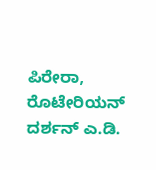ಪಿರೇರಾ, ರೊಟೇರಿಯನ್ ದರ್ಶನ್ ಎ.ಡಿ.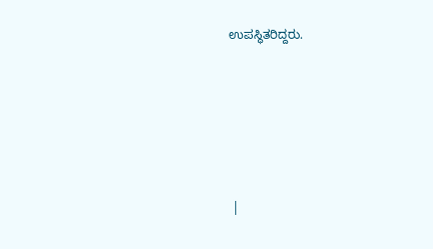ಉಪಸ್ಥಿತರಿದ್ದರು.







 |